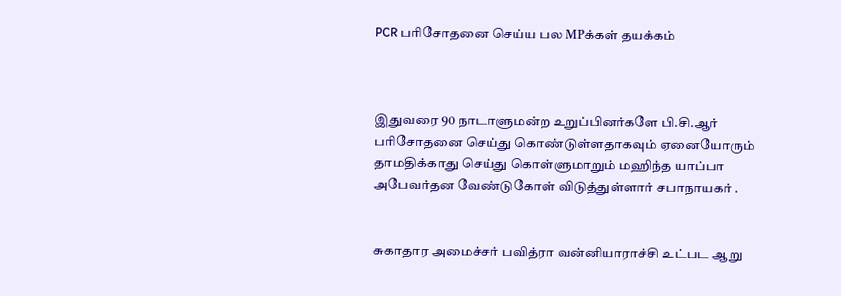PCR பரிசோதனை செய்ய பல MPக்கள் தயக்கம்



இதுவரை 90 நாடாளுமன்ற உறுப்பினர்களே பி.சி.ஆர் பரிசோதனை செய்து கொண்டுள்ளதாகவும் ஏனையோரும் தாமதிக்காது செய்து கொள்ளுமாறும் மஹிந்த யாப்பா அபேவர்தன வேண்டுகோள் விடுத்துள்ளார் சபாநாயகர் .


சுகாதார அமைச்சர் பவித்ரா வன்னியாராச்சி உட்பட ஆறு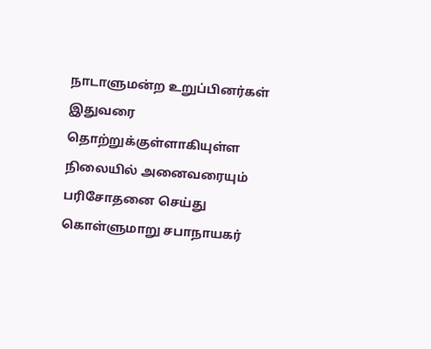நாடாளுமன்ற உறுப்பினர்கள் இதுவரை தொற்றுக்குள்ளாகியுள்ள நிலையில் அனைவரையும் பரிசோதனை செய்து கொள்ளுமாறு சபாநாயகர்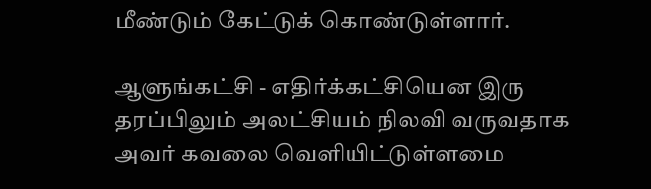மீண்டும் கேட்டுக் கொண்டுள்ளார்.

ஆளுங்கட்சி - எதிர்க்கட்சியென இரு தரப்பிலும் அலட்சியம் நிலவி வருவதாக அவர் கவலை வெளியிட்டுள்ளமை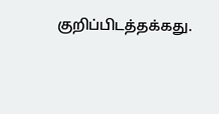குறிப்பிடத்தக்கது.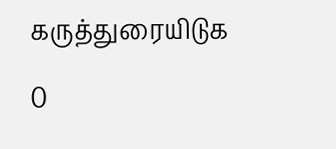கருத்துரையிடுக

0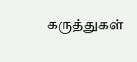கருத்துகள்